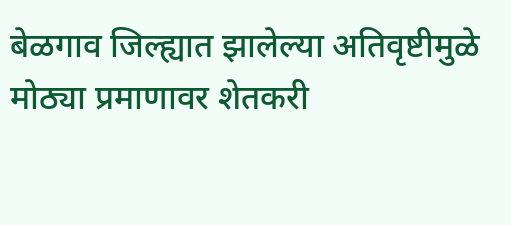बेळगाव जिल्ह्यात झालेल्या अतिवृष्टीमुळे मोठ्या प्रमाणावर शेतकरी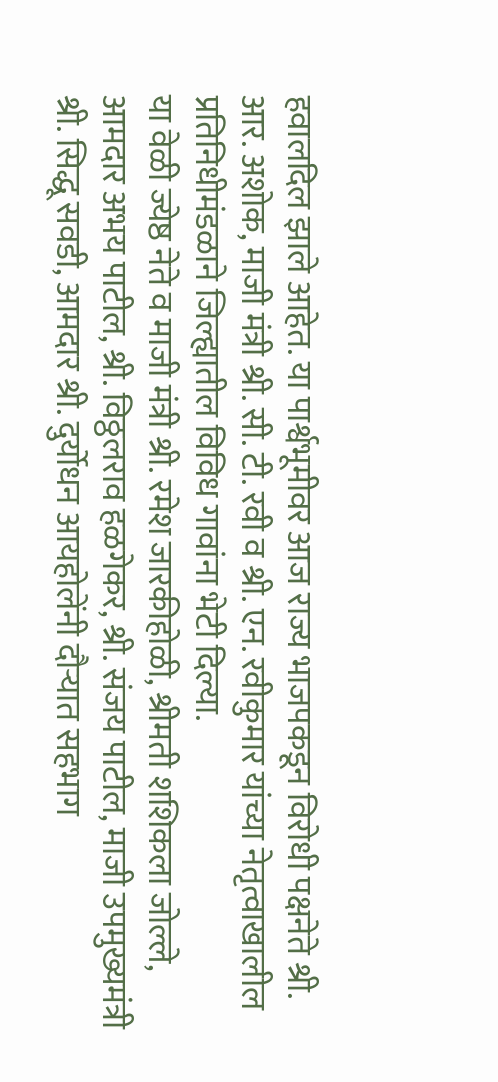हवालदिल झाले आहेत. या पार्श्वभूमीवर आज राज्य भाजपकडून विरोधी पक्षनेते श्री. आर. अशोक, माजी मंत्री श्री. सी. टी. रवी व श्री. एन. रवीकुमार यांच्या नेतृत्वाखालील प्रतिनिधीमंडळाने जिल्ह्यातील विविध गावांना भेटी दिल्या.
या वेळी ज्येष्ठ नेते व माजी मंत्री श्री. रमेश जारकीहोळी, श्रीमती शशिकला जोल्ले, आमदार अभय पाटील, श्री. विठ्ठलराव हळगेकर, श्री. संजय पाटील, माजी उपमुख्यमंत्री श्री. सिद्धू सवडी, आमदार श्री. दुर्योधन आयहोलेंनी दौऱ्यात सहभाग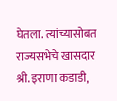घेतला. त्यांच्यासोबत राज्यसभेचे खासदार श्री. इराणा कडाडी,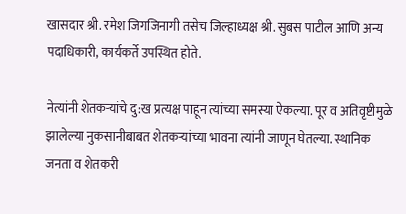खासदार श्री. रमेश जिगजिनागी तसेच जिल्हाध्यक्ष श्री. सुबस पाटील आणि अन्य पदाधिकारी, कार्यकर्ते उपस्थित होते.

नेत्यांनी शेतकऱ्यांचे दु:ख प्रत्यक्ष पाहून त्यांच्या समस्या ऐकल्या. पूर व अतिवृष्टीमुळे झालेल्या नुकसानीबाबत शेतकऱ्यांच्या भावना त्यांनी जाणून घेतल्या. स्थानिक जनता व शेतकरी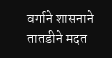वर्गाने शासनाने तातडीने मदत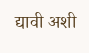द्यावी अशी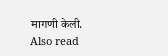मागणी केली.
Also read